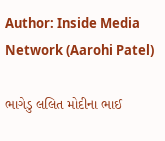Author: Inside Media Network (Aarohi Patel)

ભાગેડુ લલિત મોદીના ભાઈ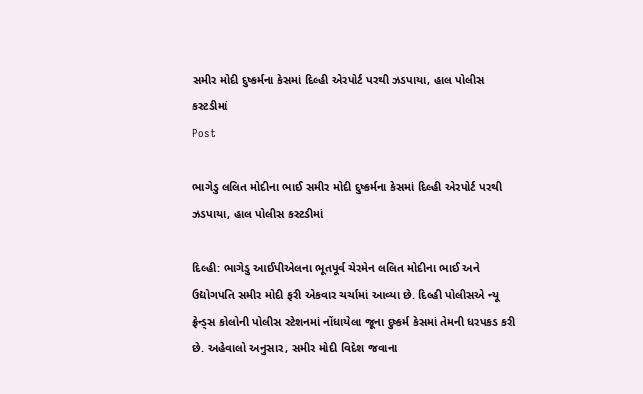સમીર મોદી દુષ્કર્મના કેસમાં દિલ્હી એરપોર્ટ પરથી ઝડપાયા, હાલ પોલીસ કસ્ટડીમાં
Post

ભાગેડુ લલિત મોદીના ભાઈ સમીર મોદી દુષ્કર્મના કેસમાં દિલ્હી એરપોર્ટ પરથી ઝડપાયા, હાલ પોલીસ કસ્ટડીમાં

દિલ્હી: ભાગેડુ આઈપીએલના ભૂતપૂર્વ ચેરમેન લલિત મોદીના ભાઈ અને ઉદ્યોગપતિ સમીર મોદી ફરી એકવાર ચર્ચામાં આવ્યા છે. દિલ્હી પોલીસએ ન્યૂ ફ્રેન્ડ્સ કોલોની પોલીસ સ્ટેશનમાં નોંધાયેલા જૂના દુષ્કર્મ કેસમાં તેમની ધરપકડ કરી છે. અહેવાલો અનુસાર, સમીર મોદી વિદેશ જવાના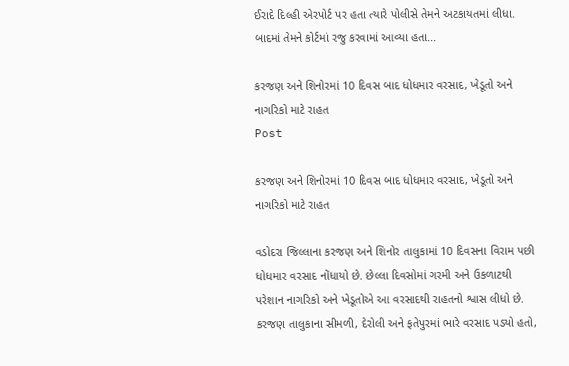ઈરાદે દિલ્હી એરપોર્ટ પર હતા ત્યારે પોલીસે તેમને અટકાયતમાં લીધા. બાદમાં તેમને કોર્ટમાં રજુ કરવામાં આવ્યા હતા...

કરજણ અને શિનોરમાં 10 દિવસ બાદ ધોધમાર વરસાદ, ખેડૂતો અને નાગરિકો માટે રાહત
Post

કરજણ અને શિનોરમાં 10 દિવસ બાદ ધોધમાર વરસાદ, ખેડૂતો અને નાગરિકો માટે રાહત

વડોદરા જિલ્લાના કરજણ અને શિનોર તાલુકામાં 10 દિવસના વિરામ પછી ધોધમાર વરસાદ નોંધાયો છે. છેલ્લા દિવસોમાં ગરમી અને ઉકળાટથી પરેશાન નાગરિકો અને ખેડૂતોએ આ વરસાદથી રાહતનો શ્વાસ લીધો છે. કરજણ તાલુકાના સીમળી, દેરોલી અને ફતેપુરમાં ભારે વરસાદ પડ્યો હતો,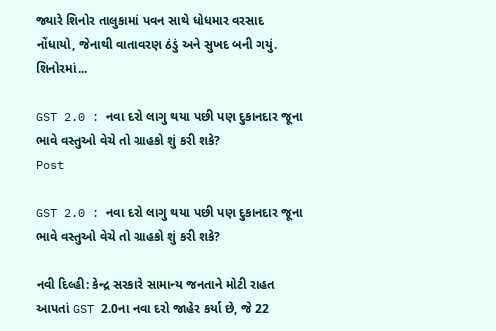જ્યારે શિનોર તાલુકામાં પવન સાથે ધોધમાર વરસાદ નોંધાયો, જેનાથી વાતાવરણ ઠંડું અને સુખદ બની ગયું. શિનોરમાં...

GST 2.0 : નવા દરો લાગુ થયા પછી પણ દુકાનદાર જૂના ભાવે વસ્તુઓ વેચે તો ગ્રાહકો શું કરી શકે?
Post

GST 2.0 : નવા દરો લાગુ થયા પછી પણ દુકાનદાર જૂના ભાવે વસ્તુઓ વેચે તો ગ્રાહકો શું કરી શકે?

નવી દિલ્હી: કેન્દ્ર સરકારે સામાન્ય જનતાને મોટી રાહત આપતાં GST 2.0ના નવા દરો જાહેર કર્યા છે, જે 22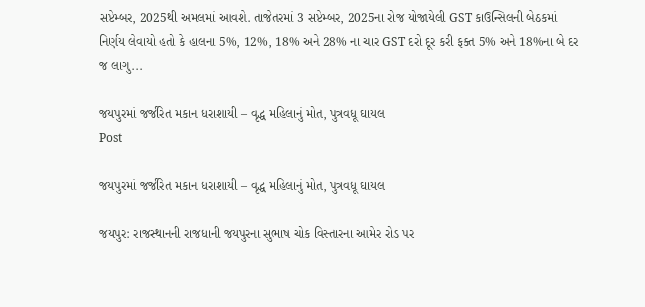સપ્ટેમ્બર, 2025થી અમલમાં આવશે. તાજેતરમાં 3 સપ્ટેમ્બર, 2025ના રોજ યોજાયેલી GST કાઉન્સિલની બેઠકમાં નિર્ણય લેવાયો હતો કે હાલના 5%, 12%, 18% અને 28% ના ચાર GST દરો દૂર કરી ફક્ત 5% અને 18%ના બે દર જ લાગુ...

જયપુરમાં જર્જરિત મકાન ધરાશાયી – વૃદ્ધ મહિલાનું મોત, પુત્રવધૂ ઘાયલ
Post

જયપુરમાં જર્જરિત મકાન ધરાશાયી – વૃદ્ધ મહિલાનું મોત, પુત્રવધૂ ઘાયલ

જયપુર: રાજસ્થાનની રાજધાની જયપુરના સુભાષ ચોક વિસ્તારના આમેર રોડ પર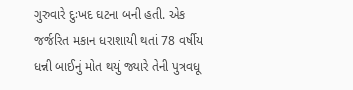ગુરુવારે દુઃખદ ઘટના બની હતી. એક જર્જરિત મકાન ધરાશાયી થતાં 78 વર્ષીય ધન્ની બાઈનું મોત થયું જ્યારે તેની પુત્રવધૂ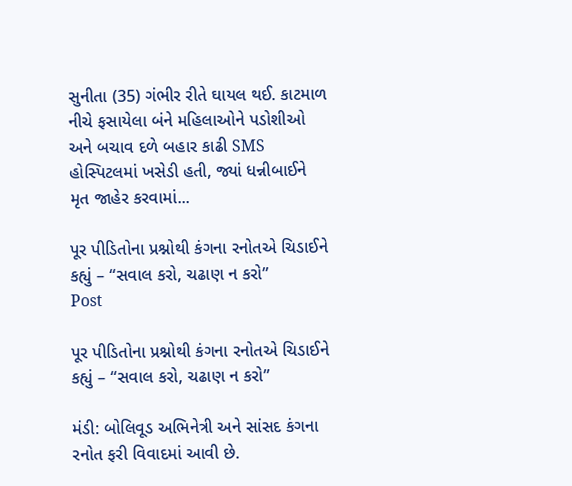સુનીતા (35) ગંભીર રીતે ઘાયલ થઈ. કાટમાળ નીચે ફસાયેલા બંને મહિલાઓને પડોશીઓ અને બચાવ દળે બહાર કાઢી SMS હોસ્પિટલમાં ખસેડી હતી, જ્યાં ધન્નીબાઈને મૃત જાહેર કરવામાં...

પૂર પીડિતોના પ્રશ્નોથી કંગના રનોતએ ચિડાઈને કહ્યું – “સવાલ કરો, ચઢાણ ન કરો”
Post

પૂર પીડિતોના પ્રશ્નોથી કંગના રનોતએ ચિડાઈને કહ્યું – “સવાલ કરો, ચઢાણ ન કરો”

મંડી: બોલિવૂડ અભિનેત્રી અને સાંસદ કંગના રનોત ફરી વિવાદમાં આવી છે.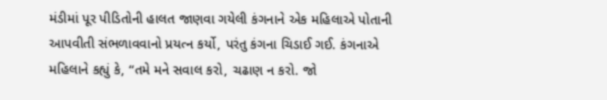મંડીમાં પૂર પીડિતોની હાલત જાણવા ગયેલી કંગનાને એક મહિલાએ પોતાની આપવીતી સંભળાવવાનો પ્રયત્ન કર્યો, પરંતુ કંગના ચિડાઈ ગઈ. કંગનાએ મહિલાને કહ્યું કે, “તમે મને સવાલ કરો, ચઢાણ ન કરો. જો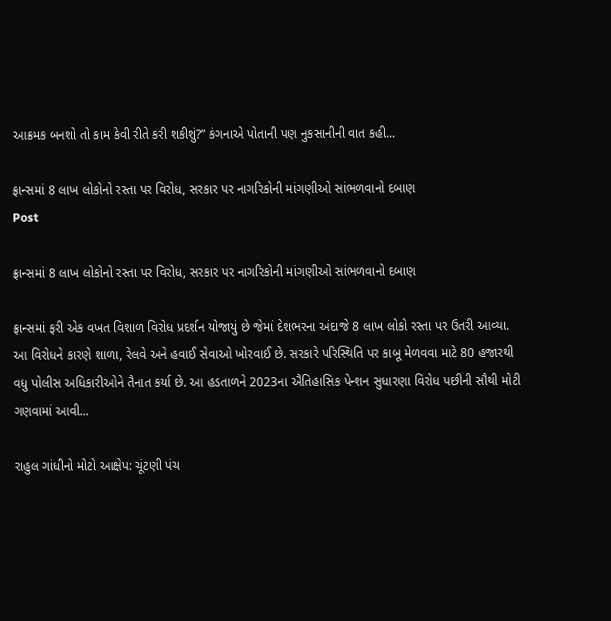આક્રમક બનશો તો કામ કેવી રીતે કરી શકીશું?” કંગનાએ પોતાની પણ નુકસાનીની વાત કહી...

ફ્રાન્સમાં 8 લાખ લોકોનો રસ્તા પર વિરોધ, સરકાર પર નાગરિકોની માંગણીઓ સાંભળવાનો દબાણ
Post

ફ્રાન્સમાં 8 લાખ લોકોનો રસ્તા પર વિરોધ, સરકાર પર નાગરિકોની માંગણીઓ સાંભળવાનો દબાણ

ફ્રાન્સમાં ફરી એક વખત વિશાળ વિરોધ પ્રદર્શન યોજાયું છે જેમાં દેશભરના અંદાજે 8 લાખ લોકો રસ્તા પર ઉતરી આવ્યા. આ વિરોધને કારણે શાળા, રેલવે અને હવાઈ સેવાઓ ખોરવાઈ છે. સરકારે પરિસ્થિતિ પર કાબૂ મેળવવા માટે 80 હજારથી વધુ પોલીસ અધિકારીઓને તૈનાત કર્યા છે. આ હડતાળને 2023ના ઐતિહાસિક પેન્શન સુધારણા વિરોધ પછીની સૌથી મોટી ગણવામાં આવી...

રાહુલ ગાંધીનો મોટો આક્ષેપ: ચૂંટણી પંચ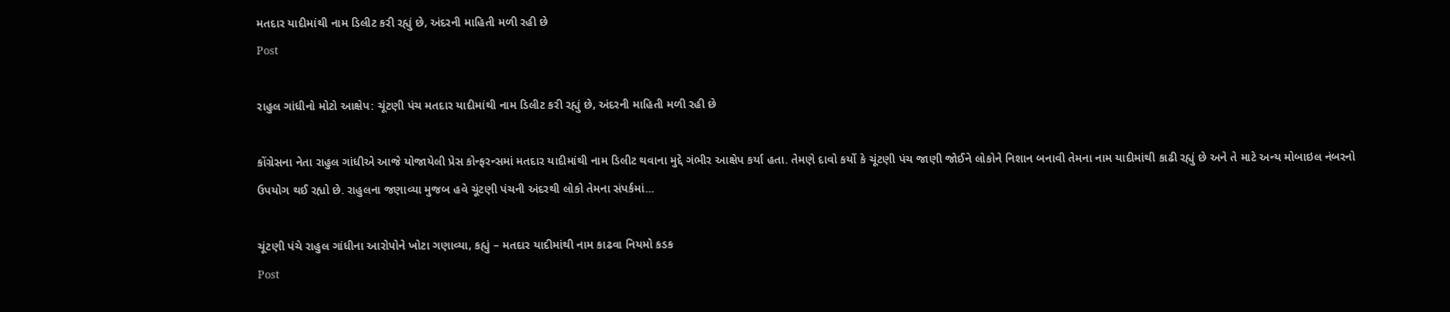મતદાર યાદીમાંથી નામ ડિલીટ કરી રહ્યું છે, અંદરની માહિતી મળી રહી છે
Post

રાહુલ ગાંધીનો મોટો આક્ષેપ: ચૂંટણી પંચ મતદાર યાદીમાંથી નામ ડિલીટ કરી રહ્યું છે, અંદરની માહિતી મળી રહી છે

કોંગ્રેસના નેતા રાહુલ ગાંધીએ આજે યોજાયેલી પ્રેસ કોન્ફરન્સમાં મતદાર યાદીમાંથી નામ ડિલીટ થવાના મુદ્દે ગંભીર આક્ષેપ કર્યા હતા. તેમણે દાવો કર્યો કે ચૂંટણી પંચ જાણી જોઈને લોકોને નિશાન બનાવી તેમના નામ યાદીમાંથી કાઢી રહ્યું છે અને તે માટે અન્ય મોબાઇલ નંબરનો ઉપયોગ થઈ રહ્યો છે. રાહુલના જણાવ્યા મુજબ હવે ચૂંટણી પંચની અંદરથી લોકો તેમના સંપર્કમાં...

ચૂંટણી પંચે રાહુલ ગાંધીના આરોપોને ખોટા ગણાવ્યા, કહ્યું – મતદાર યાદીમાંથી નામ કાઢવા નિયમો કડક
Post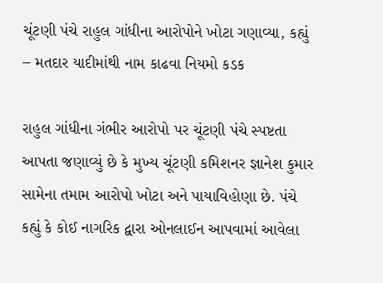ચૂંટણી પંચે રાહુલ ગાંધીના આરોપોને ખોટા ગણાવ્યા, કહ્યું – મતદાર યાદીમાંથી નામ કાઢવા નિયમો કડક

રાહુલ ગાંધીના ગંભીર આરોપો પર ચૂંટણી પંચે સ્પષ્ટતા આપતા જણાવ્યું છે કે મુખ્ય ચૂંટણી કમિશનર જ્ઞાનેશ કુમાર સામેના તમામ આરોપો ખોટા અને પાયાવિહોણા છે. પંચે કહ્યું કે કોઈ નાગરિક દ્વારા ઓનલાઈન આપવામાં આવેલા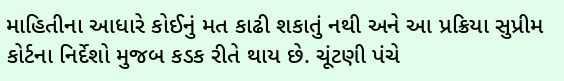માહિતીના આધારે કોઈનું મત કાઢી શકાતું નથી અને આ પ્રક્રિયા સુપ્રીમ કોર્ટના નિર્દેશો મુજબ કડક રીતે થાય છે. ચૂંટણી પંચે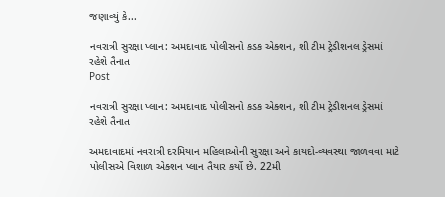જણાવ્યું કે...

નવરાત્રી સુરક્ષા પ્લાન: અમદાવાદ પોલીસનો કડક એક્શન, શી ટીમ ટ્રેડીશનલ ડ્રેસમાં રહેશે તૈનાત
Post

નવરાત્રી સુરક્ષા પ્લાન: અમદાવાદ પોલીસનો કડક એક્શન, શી ટીમ ટ્રેડીશનલ ડ્રેસમાં રહેશે તૈનાત

અમદાવાદમાં નવરાત્રી દરમિયાન મહિલાઓની સુરક્ષા અને કાયદો-વ્યવસ્થા જાળવવા માટે પોલીસએ વિશાળ એક્શન પ્લાન તૈયાર કર્યો છે. 22મી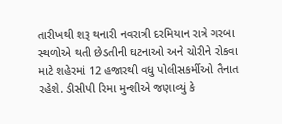તારીખથી શરૂ થનારી નવરાત્રી દરમિયાન રાત્રે ગરબા સ્થળોએ થતી છેડતીની ઘટનાઓ અને ચોરીને રોકવા માટે શહેરમાં 12 હજારથી વધુ પોલીસકર્મીઓ તૈનાત રહેશે. ડીસીપી રિમા મુન્શીએ જણાવ્યું કે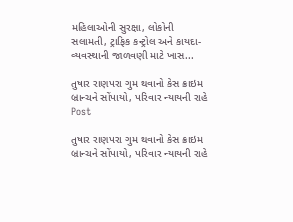મહિલાઓની સુરક્ષા, લોકોની સલામતી, ટ્રાફિક કન્ટ્રોલ અને કાયદા-વ્યવસ્થાની જાળવણી માટે ખાસ...

તુષાર રાણપરા ગુમ થવાનો કેસ ક્રાઇમ બ્રાન્ચને સોંપાયો, પરિવાર ન્યાયની રાહે
Post

તુષાર રાણપરા ગુમ થવાનો કેસ ક્રાઇમ બ્રાન્ચને સોંપાયો, પરિવાર ન્યાયની રાહે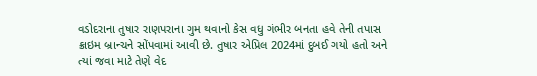વડોદરાના તુષાર રાણપરાના ગુમ થવાનો કેસ વધુ ગંભીર બનતા હવે તેની તપાસ ક્રાઇમ બ્રાન્ચને સોંપવામાં આવી છે. તુષાર એપ્રિલ 2024માં દુબઈ ગયો હતો અને ત્યાં જવા માટે તેણે વેદ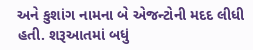અને કુશાંગ નામના બે એજન્ટોની મદદ લીધી હતી. શરૂઆતમાં બધું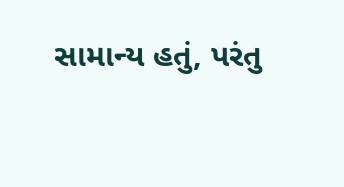સામાન્ય હતું, પરંતુ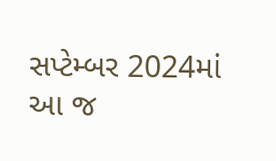સપ્ટેમ્બર 2024માં આ જ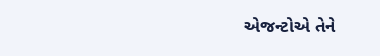એજન્ટોએ તેને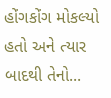હોંગકોંગ મોકલ્યો હતો અને ત્યાર બાદથી તેનો...